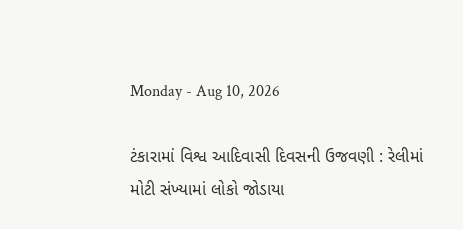Monday - Aug 10, 2026

ટંકારામાં વિશ્વ આદિવાસી દિવસની ઉજવણી : રેલીમાં મોટી સંખ્યામાં લોકો જોડાયા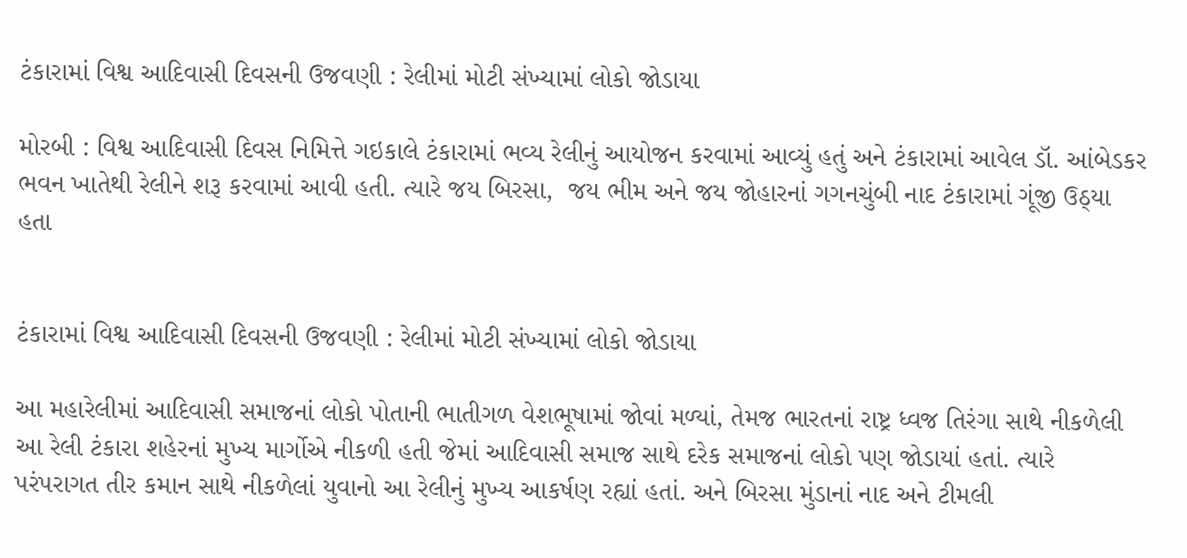ટંકારામાં વિશ્વ આદિવાસી દિવસની ઉજવણી : રેલીમાં મોટી સંખ્યામાં લોકો જોડાયા

મોરબી : વિશ્વ આદિવાસી દિવસ નિમિત્તે ગઇકાલે ટંકારામાં ભવ્ય રેલીનું આયોજન કરવામાં આવ્યું હતું અને ટંકારામાં આવેલ ડૉ. આંબેડકર ભવન ખાતેથી રેલીને શરૂ કરવામાં આવી હતી. ત્યારે જય બિરસા,  જય ભીમ અને જય જોહારનાં ગગનચુંબી નાદ ટંકારામાં ગૂંજી ઉઠ્યા હતા


ટંકારામાં વિશ્વ આદિવાસી દિવસની ઉજવણી : રેલીમાં મોટી સંખ્યામાં લોકો જોડાયા

આ મહારેલીમાં આદિવાસી સમાજનાં લોકો પોતાની ભાતીગળ વેશભૂષામાં જોવાં મળ્યાં, તેમજ ભારતનાં રાષ્ટ્ર ધ્વજ તિરંગા સાથે નીકળેલી આ રેલી ટંકારા શહેરનાં મુખ્ય માર્ગોએ નીકળી હતી જેમાં આદિવાસી સમાજ સાથે દરેક સમાજનાં લોકો પણ જોડાયાં હતાં. ત્યારે પરંપરાગત તીર કમાન સાથે નીકળેલાં યુવાનો આ રેલીનું મુખ્ય આકર્ષણ રહ્યાં હતાં. અને બિરસા મુંડાનાં નાદ અને ટીમલી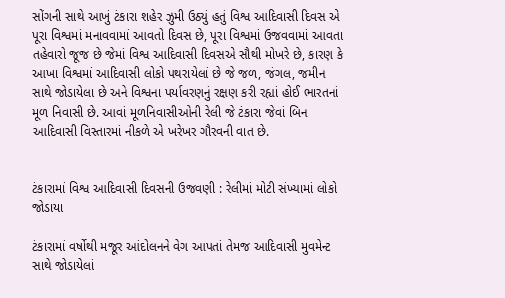સોંગની સાથે આખું ટંકારા શહેર ઝુમી ઉઠ્યું હતું વિશ્વ આદિવાસી દિવસ એ પૂરા વિશ્વમાં મનાવવામાં આવતો દિવસ છે, પૂરા વિશ્વમાં ઉજવવામાં આવતા તહેવારો જૂજ છે જેમાં વિશ્વ આદિવાસી દિવસએ સૌથી મોખરે છે, કારણ કે આખા વિશ્વમાં આદિવાસી લોકો પથરાયેલાં છે જે જળ, જંગલ, જમીન સાથે જોડાયેલા છે અને વિશ્વના પર્યાવરણનું રક્ષણ કરી રહ્યાં હોઈ ભારતનાં મૂળ નિવાસી છે. આવાં મૂળનિવાસીઓની રેલી જે ટંકારા જેવાં બિન આદિવાસી વિસ્તારમાં નીકળે એ ખરેખર ગૌરવની વાત છે.


ટંકારામાં વિશ્વ આદિવાસી દિવસની ઉજવણી : રેલીમાં મોટી સંખ્યામાં લોકો જોડાયા

ટંકારામાં વર્ષોથી મજૂર આંદોલનને વેગ આપતાં તેમજ આદિવાસી મુવમેન્ટ સાથે જોડાયેલાં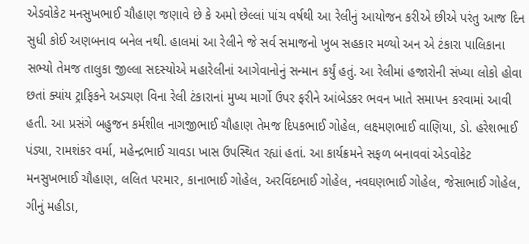એડવોકેટ મનસુખભાઈ ચૌહાણ જણાવે છે કે અમો છેલ્લાં પાંચ વર્ષથી આ રેલીનું આયોજન કરીએ છીએ પરંતુ આજ દિન સુધી કોઈ અણબનાવ બનેલ નથી. હાલમાં આ રેલીને જે સર્વ સમાજનો ખુબ સહકાર મળ્યો અન એ ટંકારા પાલિકાના સભ્યો તેમજ તાલુકા જીલ્લા સદસ્યોએ મહારેલીનાં આગેવાનોનું સન્માન કર્યું હતું. આ રેલીમાં હજારોની સંખ્યા લોકો હોવા છતાં ક્યાંય ટ્રાફિકને અડચણ વિના રેલી ટંકારાનાં મુખ્ય માર્ગો ઉપર ફરીને આંબેડકર ભવન ખાતે સમાપન કરવામાં આવી હતી. આ પ્રસંગે બહુજન કર્મશીલ નાગજીભાઈ ચૌહાણ તેમજ દિપકભાઈ ગોહેલ, લક્ષ્મણભાઈ વાણિયા, ડો. હરેશભાઈ પંડ્યા, રામશંકર વર્મા, મહેન્દ્રભાઈ ચાવડા ખાસ ઉપસ્થિત રહ્યાં હતાં. આ કાર્યક્રમને સફળ બનાવવાં એડવોકેટ મનસુખભાઈ ચૌહાણ, લલિત પરમાર, કાનાભાઈ ગોહેલ, અરવિંદભાઈ ગોહેલ, નવઘણભાઈ ગોહેલ, જેસાભાઈ ગોહેલ, ગીનું મહીડા,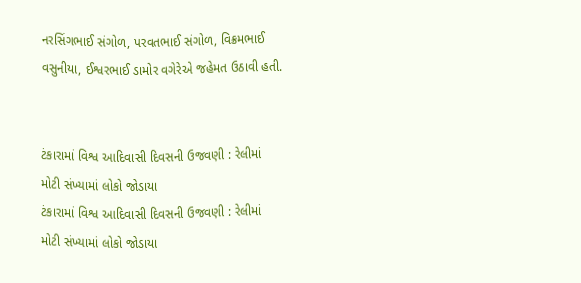નરસિંગભાઈ સંગોળ, પરવતભાઈ સંગોળ, વિક્રમભાઈ વસુનીયા, ઈશ્વરભાઈ ડામોર વગેરેએ જહેમત ઉઠાવી હતી.


ટંકારામાં વિશ્વ આદિવાસી દિવસની ઉજવણી : રેલીમાં મોટી સંખ્યામાં લોકો જોડાયા
ટંકારામાં વિશ્વ આદિવાસી દિવસની ઉજવણી : રેલીમાં મોટી સંખ્યામાં લોકો જોડાયા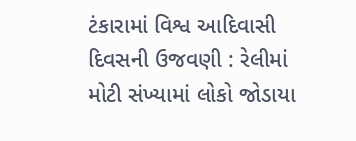ટંકારામાં વિશ્વ આદિવાસી દિવસની ઉજવણી : રેલીમાં મોટી સંખ્યામાં લોકો જોડાયા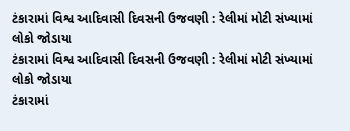ટંકારામાં વિશ્વ આદિવાસી દિવસની ઉજવણી : રેલીમાં મોટી સંખ્યામાં લોકો જોડાયા
ટંકારામાં વિશ્વ આદિવાસી દિવસની ઉજવણી : રેલીમાં મોટી સંખ્યામાં લોકો જોડાયા
ટંકારામાં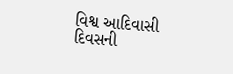વિશ્વ આદિવાસી દિવસની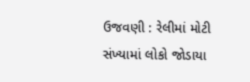ઉજવણી : રેલીમાં મોટી સંખ્યામાં લોકો જોડાયા